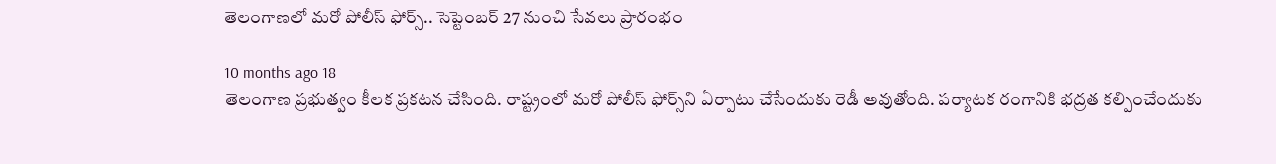తెలంగాణలో మరో పోలీస్ ఫోర్స్.. సెప్టెంబర్ 27 నుంచి సేవలు ప్రారంభం

10 months ago 18
తెలంగాణ ప్రభుత్వం కీలక ప్రకటన చేసింది. రాష్ట్రంలో మరో పోలీస్ ఫోర్స్‌ని ఏర్పాటు చేసేందుకు రెడీ అవుతోంది. పర్యాటక రంగానికి భద్రత కల్పించేందుకు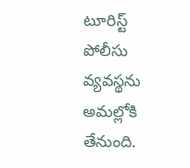టూరిస్ట్ పోలీసు వ్యవస్థను అమల్లోకి తేనుంది.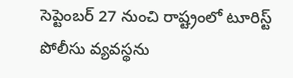సెప్టెంబర్ 27 నుంచి రాష్ట్రంలో టూరిస్ట్ పోలీసు వ్యవస్థను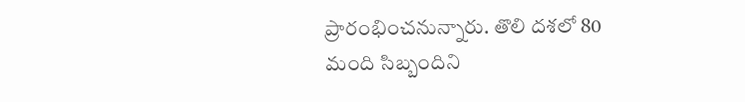ప్రారంభించనున్నారు. తొలి దశలో 80 మంది సిబ్బందిని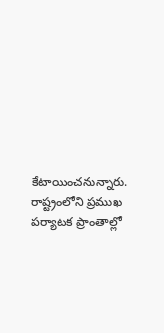కేటాయించనున్నారు. రాష్ట్రంలోని ప్రముఖ పర్యాటక ప్రాంతాల్లో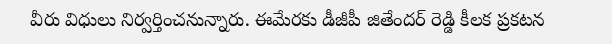వీరు విధులు నిర్వర్తించనున్నారు. ఈమేరకు డీజీపీ జితేందర్ రెడ్డి కీలక ప్రకటన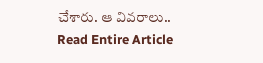చేశారు. ఆ వివరాలు..
Read Entire Article